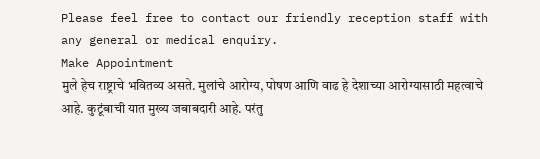Please feel free to contact our friendly reception staff with any general or medical enquiry.
Make Appointment
मुले हेच राष्ट्राचे भवितव्य असते. मुलांचे आरोग्य, पोषण आणि वाढ हे देशाच्या आरोग्यासाठी महत्वाचे आहे. कुटूंबाची यात मुख्य जबाबदारी आहे. परंतु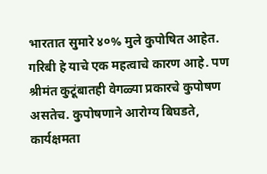भारतात सुमारे ४०% मुले कुपोषित आहेत. गरिबी हे याचे एक महत्वाचे कारण आहे. पण श्रीमंत कुटूंबातही वेगळ्या प्रकारचे कुपोषण असतेच. कुपोषणाने आरोग्य बिघडते, कार्यक्षमता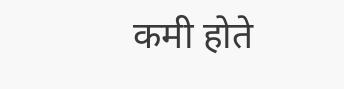कमी होते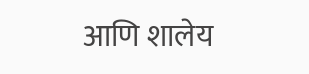आणि शालेय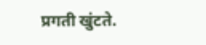प्रगती खुंटते.